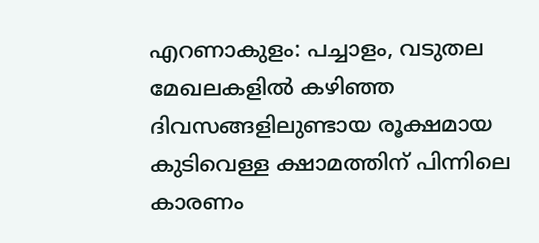എറണാകുളം: പച്ചാളം, വടുതല മേഖലകളിൽ കഴിഞ്ഞ ദിവസങ്ങളിലുണ്ടായ രൂക്ഷമായ കുടിവെള്ള ക്ഷാമത്തിന് പിന്നിലെ കാരണം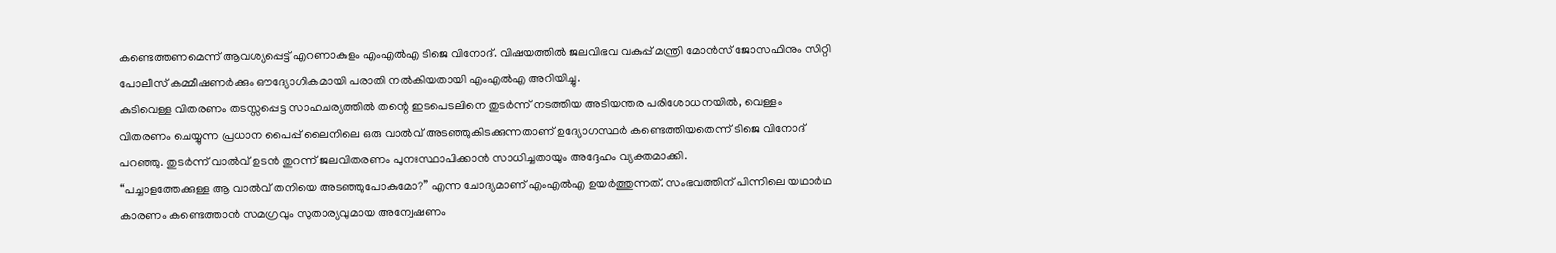കണ്ടെത്തണമെന്ന് ആവശ്യപ്പെട്ട് എറണാകുളം എംഎൽഎ ടിജെ വിനോദ്. വിഷയത്തിൽ ജലവിഭവ വകുപ്പ് മന്ത്രി മോൻസ് ജോസഫിനും സിറ്റി പോലീസ് കമ്മീഷണർക്കും ഔദ്യോഗികമായി പരാതി നൽകിയതായി എംഎൽഎ അറിയിച്ചു.
കുടിവെള്ള വിതരണം തടസ്സപ്പെട്ട സാഹചര്യത്തിൽ തന്റെ ഇടപെടലിനെ തുടർന്ന് നടത്തിയ അടിയന്തര പരിശോധനയിൽ, വെള്ളം വിതരണം ചെയ്യുന്ന പ്രധാന പൈപ്പ് ലൈനിലെ ഒരു വാൽവ് അടഞ്ഞുകിടക്കുന്നതാണ് ഉദ്യോഗസ്ഥർ കണ്ടെത്തിയതെന്ന് ടിജെ വിനോദ് പറഞ്ഞു. തുടർന്ന് വാൽവ് ഉടൻ തുറന്ന് ജലവിതരണം പുനഃസ്ഥാപിക്കാൻ സാധിച്ചതായും അദ്ദേഹം വ്യക്തമാക്കി.
“പച്ചാളത്തേക്കുള്ള ആ വാൽവ് തനിയെ അടഞ്ഞുപോകുമോ?” എന്ന ചോദ്യമാണ് എംഎൽഎ ഉയർത്തുന്നത്. സംഭവത്തിന് പിന്നിലെ യഥാർഥ കാരണം കണ്ടെത്താൻ സമഗ്രവും സുതാര്യവുമായ അന്വേഷണം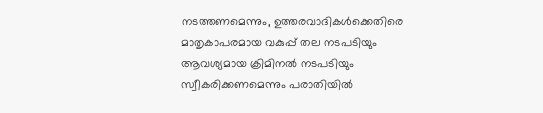നടത്തണമെന്നും, ഉത്തരവാദികൾക്കെതിരെ മാതൃകാപരമായ വകുപ്പ് തല നടപടിയും ആവശ്യമായ ക്രിമിനൽ നടപടിയും സ്വീകരിക്കണമെന്നും പരാതിയിൽ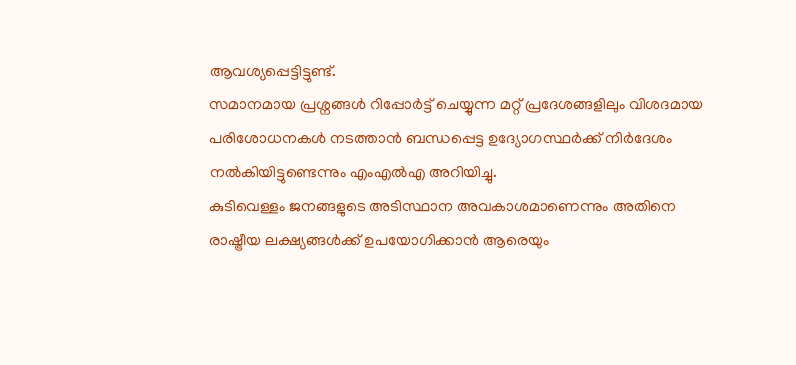ആവശ്യപ്പെട്ടിട്ടുണ്ട്.
സമാനമായ പ്രശ്നങ്ങൾ റിപ്പോർട്ട് ചെയ്യുന്ന മറ്റ് പ്രദേശങ്ങളിലും വിശദമായ പരിശോധനകൾ നടത്താൻ ബന്ധപ്പെട്ട ഉദ്യോഗസ്ഥർക്ക് നിർദേശം നൽകിയിട്ടുണ്ടെന്നും എംഎൽഎ അറിയിച്ചു.
കുടിവെള്ളം ജനങ്ങളുടെ അടിസ്ഥാന അവകാശമാണെന്നും അതിനെ രാഷ്ട്രീയ ലക്ഷ്യങ്ങൾക്ക് ഉപയോഗിക്കാൻ ആരെയും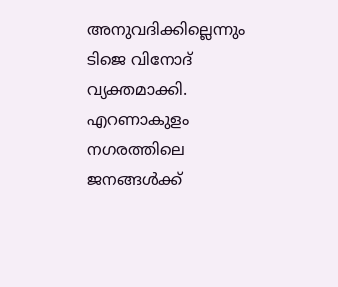അനുവദിക്കില്ലെന്നും ടിജെ വിനോദ് വ്യക്തമാക്കി. എറണാകുളം നഗരത്തിലെ ജനങ്ങൾക്ക്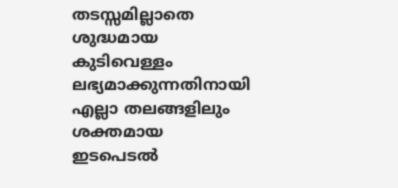തടസ്സമില്ലാതെ ശുദ്ധമായ കുടിവെള്ളം ലഭ്യമാക്കുന്നതിനായി എല്ലാ തലങ്ങളിലും ശക്തമായ ഇടപെടൽ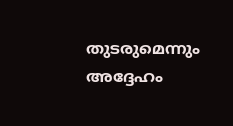തുടരുമെന്നും അദ്ദേഹം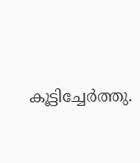കൂട്ടിച്ചേർത്തു.